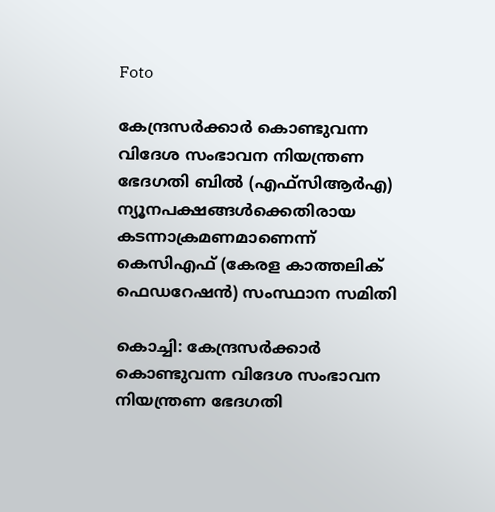Foto

കേന്ദ്രസര്‍ക്കാര്‍ കൊണ്ടുവന്ന വിദേശ സംഭാവന നിയന്ത്രണ ഭേദഗതി ബില്‍ (എഫ്‌സിആര്‍എ) ന്യൂനപക്ഷങ്ങള്‍ക്കെതിരായ കടന്നാക്രമണമാണെന്ന് കെസിഎഫ് (കേരള കാത്തലിക് ഫെഡറേഷന്‍) സംസ്ഥാന സമിതി

കൊച്ചി: കേന്ദ്രസര്‍ക്കാര്‍ കൊണ്ടുവന്ന വിദേശ സംഭാവന നിയന്ത്രണ ഭേദഗതി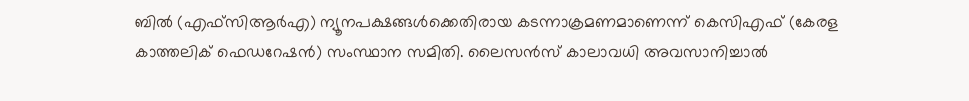ബില്‍ (എഫ്‌സിആര്‍എ) ന്യൂനപക്ഷങ്ങള്‍ക്കെതിരായ കടന്നാക്രമണമാണെന്ന് കെസിഎഫ് (കേരള കാത്തലിക് ഫെഡറേഷന്‍) സംസ്ഥാന സമിതി. ലൈസന്‍സ് കാലാവധി അവസാനിച്ചാല്‍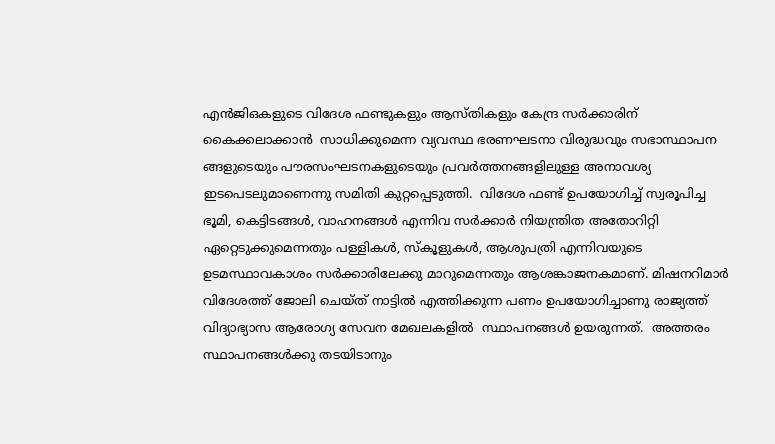എന്‍ജിഒകളുടെ വിദേശ ഫണ്ടുകളും ആസ്തികളും കേന്ദ്ര സര്‍ക്കാരിന് കൈക്കലാക്കാന്‍  സാധിക്കുമെന്ന വ്യവസ്ഥ ഭരണഘടനാ വിരുദ്ധവും സഭാസ്ഥാപന ങ്ങളുടെയും പൗരസംഘടനകളുടെയും പ്രവര്‍ത്തനങ്ങളിലുള്ള അനാവശ്യ ഇടപെടലുമാണെന്നു സമിതി കുറ്റപ്പെടുത്തി.  വിദേശ ഫണ്ട് ഉപയോഗിച്ച് സ്വരൂപിച്ച ഭൂമി, കെട്ടിടങ്ങള്‍, വാഹനങ്ങള്‍ എന്നിവ സര്‍ക്കാര്‍ നിയന്ത്രിത അതോറിറ്റി ഏറ്റെടുക്കുമെന്നതും പള്ളികള്‍, സ്‌കൂളുകള്‍, ആശുപത്രി എന്നിവയുടെ ഉടമസ്ഥാവകാശം സര്‍ക്കാരിലേക്കു മാറുമെന്നതും ആശങ്കാജനകമാണ്. മിഷനറിമാര്‍ വിദേശത്ത് ജോലി ചെയ്ത് നാട്ടില്‍ എത്തിക്കുന്ന പണം ഉപയോഗിച്ചാണു രാജ്യത്ത് വിദ്യാഭ്യാസ ആരോഗ്യ സേവന മേഖലകളില്‍  സ്ഥാപനങ്ങള്‍ ഉയരുന്നത്.  അത്തരം സ്ഥാപനങ്ങള്‍ക്കു തടയിടാനും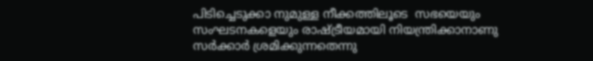പിടിച്ചെടുക്കാ നുമുള്ള നീക്കത്തിലൂടെ  സഭയെയും സംഘടനകളെയും രാഷ്ട്രീയമായി നിയന്ത്രിക്കാനാണു സര്‍ക്കാര്‍ ശ്രമിക്കുന്നതെന്നു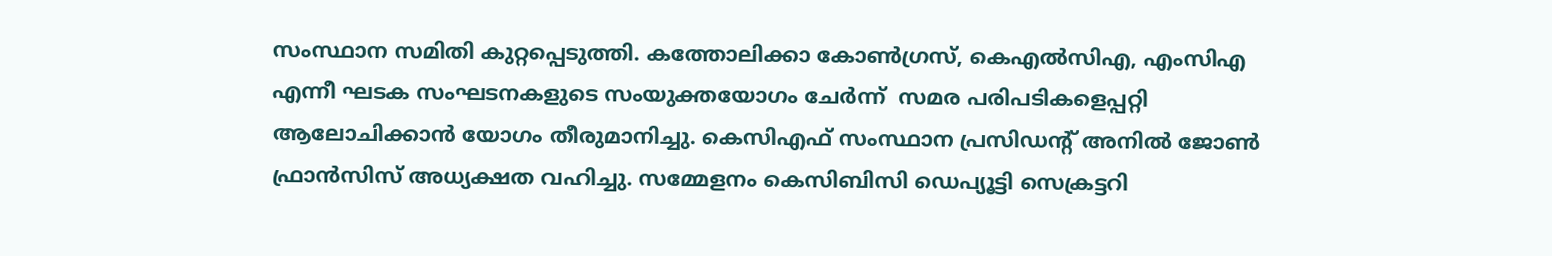സംസ്ഥാന സമിതി കുറ്റപ്പെടുത്തി. കത്തോലിക്കാ കോണ്‍ഗ്രസ്, കെഎല്‍സിഎ, എംസിഎ എന്നീ ഘടക സംഘടനകളുടെ സംയുക്തയോഗം ചേര്‍ന്ന്  സമര പരിപടികളെപ്പറ്റി ആലോചിക്കാന്‍ യോഗം തീരുമാനിച്ചു. കെസിഎഫ് സംസ്ഥാന പ്രസിഡന്റ് അനില്‍ ജോണ്‍ ഫ്രാന്‍സിസ് അധ്യക്ഷത വഹിച്ചു. സമ്മേളനം കെസിബിസി ഡെപ്യൂട്ടി സെക്രട്ടറി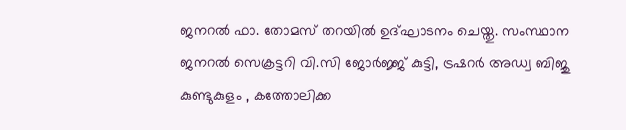ജനറല്‍ ഫാ. തോമസ് തറയില്‍ ഉദ്ഘാടനം ചെയ്തു. സംസ്ഥാന ജനറല്‍ സെക്രട്ടറി വി.സി ജോര്‍ജ്ജ് കുട്ടി, ട്രഷറര്‍ അഡ്വ ബിജു കുണ്ടുകുളം , കത്തോലിക്ക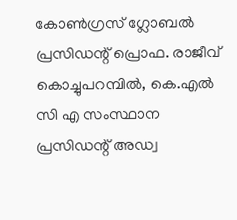കോണ്‍ഗ്രസ് ഗ്ലോബല്‍ പ്രസിഡന്റ് പ്രൊഫ. രാജീവ് കൊച്ചുപറമ്പില്‍, കെ.എല്‍ സി എ സംസ്ഥാന പ്രസിഡന്റ് അഡ്വ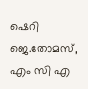ഷെറി ജെ.തോമസ്,  എം സി എ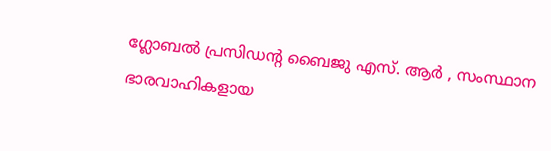ഗ്ലോബല്‍ പ്രസിഡന്റ ബൈജു എസ്. ആര്‍ , സംസ്ഥാന ഭാരവാഹികളായ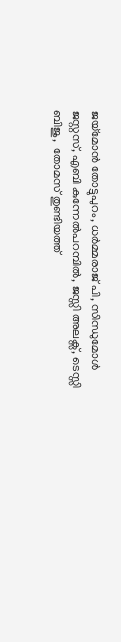ജയ്‌മോന്‍ തോട്ടുപുറം, ധര്‍മ്മരാജ് പി, സിന്ധുമോള്‍ ജസ്റ്റസ്, എബി കുന്നേല്‍പറമ്പില്‍, ജസ്സി അലക്സ്, ടെസ്സി ബിജു,  തോമസ് തുണ്ടിയത്ത്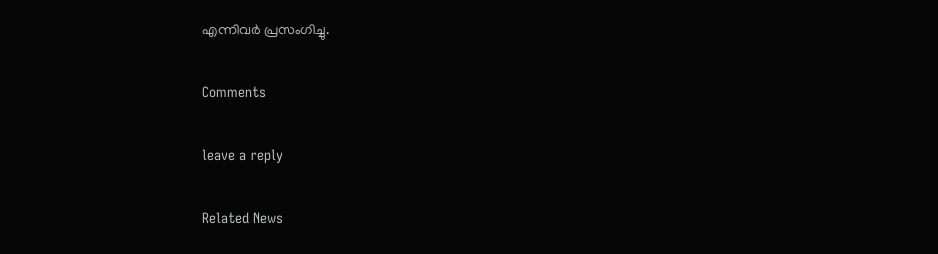എന്നിവര്‍ പ്രസംഗിച്ചു.

Comments

leave a reply

Related News